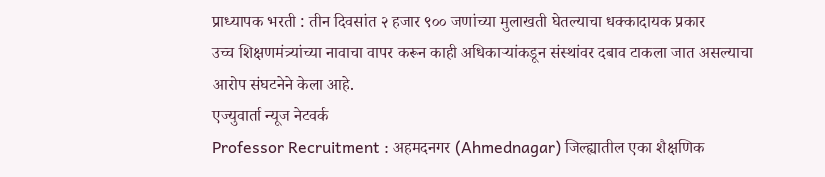प्राध्यापक भरती : तीन दिवसांत २ हजार ९०० जणांच्या मुलाखती घेतल्याचा धक्कादायक प्रकार
उच्च शिक्षणमंत्र्यांच्या नावाचा वापर करून काही अधिकाऱ्यांकडून संस्थांवर दबाव टाकला जात असल्याचा आरोप संघटनेने केला आहे.
एज्युवार्ता न्यूज नेटवर्क
Professor Recruitment : अहमदनगर (Ahmednagar) जिल्ह्यातील एका शैक्षणिक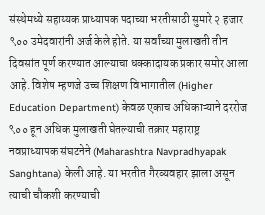संस्थेमध्ये सहाय्यक प्राध्यापक पदाच्या भरतीसाठी सुमारे २ हजार ९०० उमेदवारांनी अर्ज केले होते. या सर्वांच्या मुलाखती तीन दिवसांत पूर्ण करण्यात आल्याचा धक्कादायक प्रकार समोर आला आहे. विशेष म्हणजे उच्च शिक्षण विभागातील (Higher Education Department) केवळ एकाच अधिकाऱ्याने दररोज ९०० हून अधिक मुलाखती घेतल्याची तक्रार महाराष्ट्र नवप्राध्यापक संघटनेने (Maharashtra Navpradhyapak Sanghtana) केली आहे. या भरतीत गैरव्यवहार झाला असून त्याची चौकशी करण्याची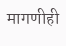मागणीही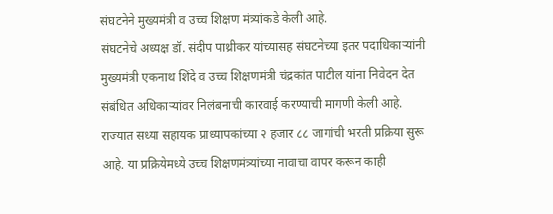संघटनेने मुख्यमंत्री व उच्च शिक्षण मंत्र्यांकडे केली आहे.
संघटनेचे अध्यक्ष डॉ. संदीप पाथ्रीकर यांच्यासह संघटनेच्या इतर पदाधिकाऱ्यांनी मुख्यमंत्री एकनाथ शिंदे व उच्च शिक्षणमंत्री चंद्रकांत पाटील यांना निवेदन देत संबंधित अधिकाऱ्यांवर निलंबनाची कारवाई करण्याची मागणी केली आहे.
राज्यात सध्या सहायक प्राध्यापकांच्या २ हजार ८८ जागांची भरती प्रक्रिया सुरू आहे. या प्रक्रियेमध्ये उच्च शिक्षणमंत्र्यांच्या नावाचा वापर करून काही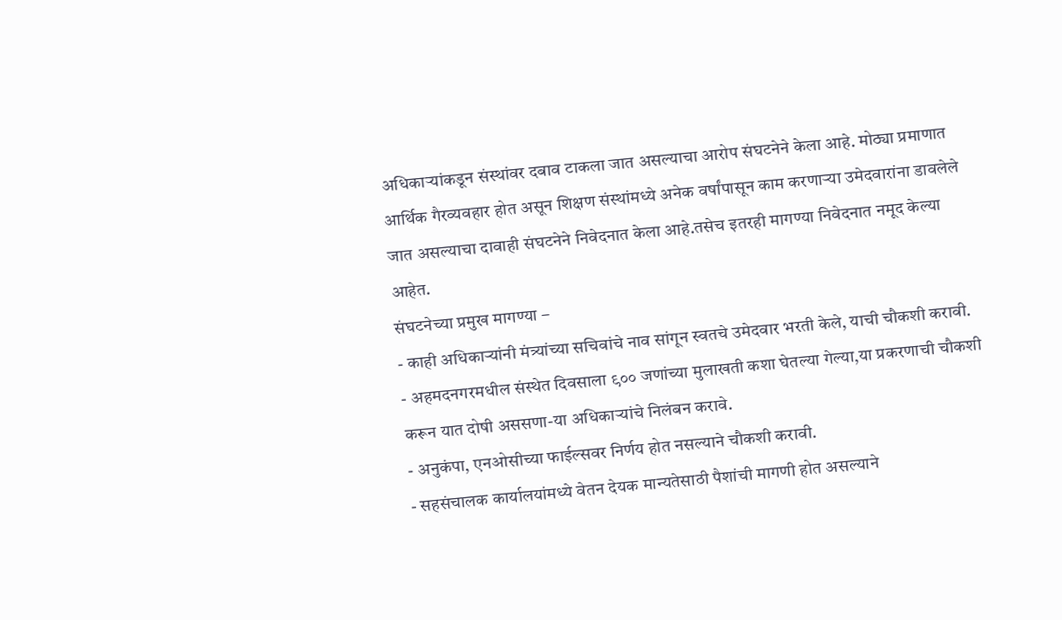अधिकाऱ्यांकडून संस्थांवर दबाव टाकला जात असल्याचा आरोप संघटनेने केला आहे. मोठ्या प्रमाणात आर्थिक गैरव्यवहार होत असून शिक्षण संस्थांमध्ये अनेक वर्षांपासून काम करणाऱ्या उमेदवारांना डावलेले जात असल्याचा दावाही संघटनेने निवेदनात केला आहे.तसेच इतरही मागण्या निवेदनात नमूद केल्या आहेत.
संघटनेच्या प्रमुख मागण्या –
- काही अधिकाऱ्यांनी मंत्र्यांच्या सचिवांचे नाव सांगून स्वतचे उमेदवार भरती केले, याची चौकशी करावी.
- अहमदनगरमधील संस्थेत दिवसाला ९०० जणांच्या मुलाखती कशा घेतल्या गेल्या,या प्रकरणाची चौकशी करून यात दोषी अससणा-या अधिकाऱ्यांचे निलंबन करावे.
- अनुकंपा, एनओसीच्या फाईल्सवर निर्णय होत नसल्याने चौकशी करावी.
- सहसंचालक कार्यालयांमध्ये वेतन देयक मान्यतेसाठी पैशांची मागणी होत असल्याने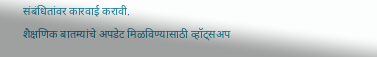संबंधितांवर कारवाई करावी.
शैक्षणिक बातम्यांचे अपडेट मिळविण्यासाठी व्हॉट्सअप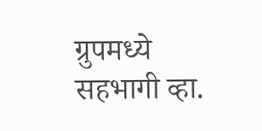ग्रुपमध्ये सहभागी व्हा.